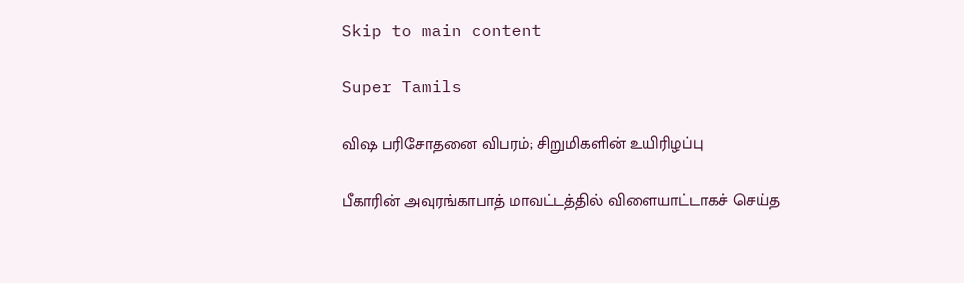Skip to main content

Super Tamils

விஷ பரிசோதனை விபரம்; சிறுமிகளின் உயிரிழப்பு

பீகாரின் அவுரங்காபாத் மாவட்டத்தில் விளையாட்டாகச் செய்த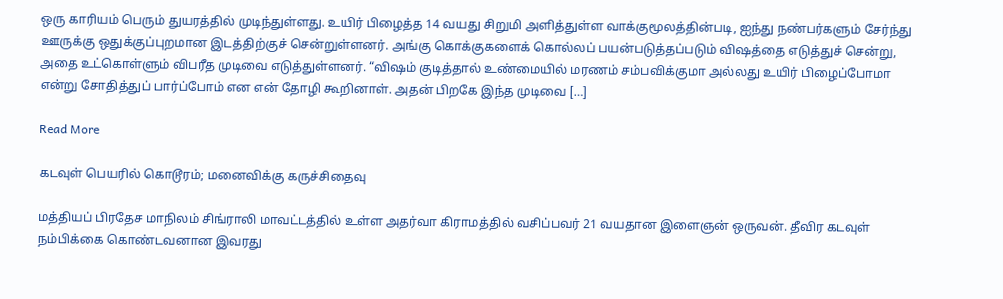ஒரு காரியம் பெரும் துயரத்தில் முடிந்துள்ளது. உயிர் பிழைத்த 14 வயது சிறுமி அளித்துள்ள வாக்குமூலத்தின்படி, ஐந்து நண்பர்களும் சேர்ந்து ஊருக்கு ஒதுக்குப்புறமான இடத்திற்குச் சென்றுள்ளனர். அங்கு கொக்குகளைக் கொல்லப் பயன்படுத்தப்படும் விஷத்தை எடுத்துச் சென்று, அதை உட்கொள்ளும் விபரீத முடிவை எடுத்துள்ளனர். “விஷம் குடித்தால் உண்மையில் மரணம் சம்பவிக்குமா அல்லது உயிர் பிழைப்போமா என்று சோதித்துப் பார்ப்போம் என என் தோழி கூறினாள். அதன் பிறகே இந்த முடிவை […]

Read More

கடவுள் பெயரில் கொடூரம்; மனைவிக்கு கருச்சிதைவு

மத்தியப் பிரதேச மாநிலம் சிங்ராலி மாவட்டத்தில் உள்ள அதர்வா கிராமத்தில் வசிப்பவர் 21 வயதான இளைஞன் ஒருவன். தீவிர கடவுள் நம்பிக்கை கொண்டவனான இவரது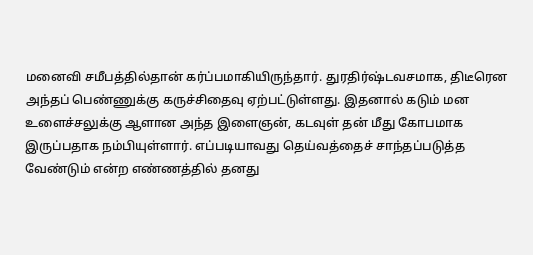மனைவி சமீபத்தில்தான் கர்ப்பமாகியிருந்தார். துரதிர்ஷ்டவசமாக, திடீரென அந்தப் பெண்ணுக்கு கருச்சிதைவு ஏற்பட்டுள்ளது. இதனால் கடும் மன உளைச்சலுக்கு ஆளான அந்த இளைஞன், கடவுள் தன் மீது கோபமாக இருப்பதாக நம்பியுள்ளார். எப்படியாவது தெய்வத்தைச் சாந்தப்படுத்த வேண்டும் என்ற எண்ணத்தில் தனது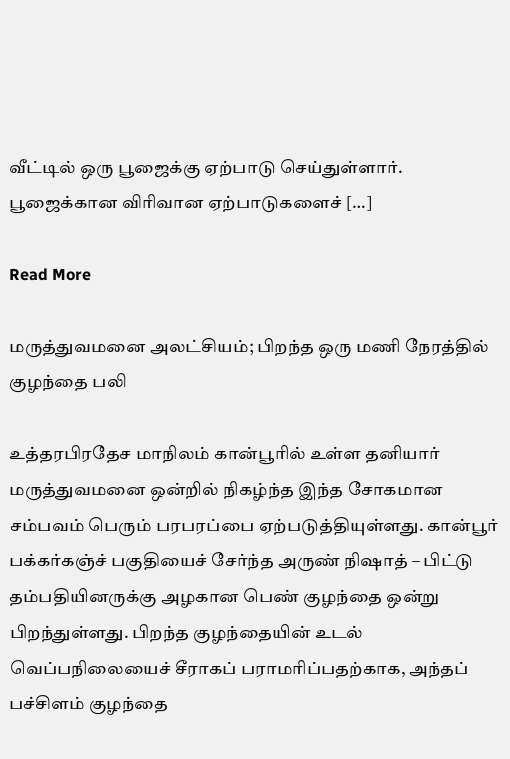வீட்டில் ஒரு பூஜைக்கு ஏற்பாடு செய்துள்ளார். பூஜைக்கான விரிவான ஏற்பாடுகளைச் […]

Read More

மருத்துவமனை அலட்சியம்; பிறந்த ஒரு மணி நேரத்தில் குழந்தை பலி

உத்தரபிரதேச மாநிலம் கான்பூரில் உள்ள தனியார் மருத்துவமனை ஒன்றில் நிகழ்ந்த இந்த சோகமான சம்பவம் பெரும் பரபரப்பை ஏற்படுத்தியுள்ளது. கான்பூர் பக்கர்கஞ்ச் பகுதியைச் சேர்ந்த அருண் நிஷாத் – பிட்டு தம்பதியினருக்கு அழகான பெண் குழந்தை ஒன்று பிறந்துள்ளது. பிறந்த குழந்தையின் உடல் வெப்பநிலையைச் சீராகப் பராமரிப்பதற்காக, அந்தப் பச்சிளம் குழந்தை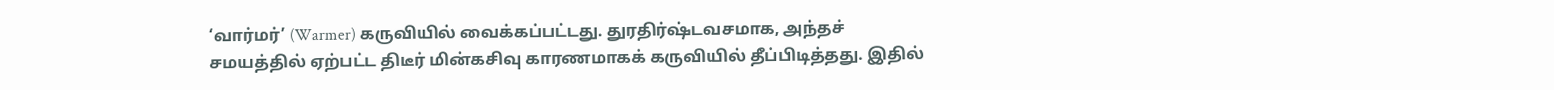‘வார்மர்’ (Warmer) கருவியில் வைக்கப்பட்டது. துரதிர்ஷ்டவசமாக, அந்தச் சமயத்தில் ஏற்பட்ட திடீர் மின்கசிவு காரணமாகக் கருவியில் தீப்பிடித்தது. இதில்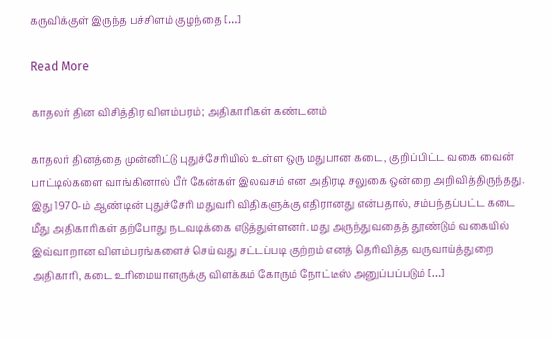கருவிக்குள் இருந்த பச்சிளம் குழந்தை […]

Read More

காதலர் தின விசித்திர விளம்பரம்; அதிகாரிகள் கண்டனம்

காதலர் தினத்தை முன்னிட்டு புதுச்சேரியில் உள்ள ஒரு மதுபான கடை, குறிப்பிட்ட வகை வைன் பாட்டில்களை வாங்கினால் பீர் கேன்கள் இலவசம் என அதிரடி சலுகை ஒன்றை அறிவித்திருந்தது. இது 1970-ம் ஆண்டின் புதுச்சேரி மதுவரி விதிகளுக்கு எதிரானது என்பதால், சம்பந்தப்பட்ட கடை மீது அதிகாரிகள் தற்போது நடவடிக்கை எடுத்துள்ளனர். மது அருந்துவதைத் தூண்டும் வகையில் இவ்வாறான விளம்பரங்களைச் செய்வது சட்டப்படி குற்றம் எனத் தெரிவித்த வருவாய்த்துறை அதிகாரி, கடை உரிமையாளருக்கு விளக்கம் கோரும் நோட்டீஸ் அனுப்பப்படும் […]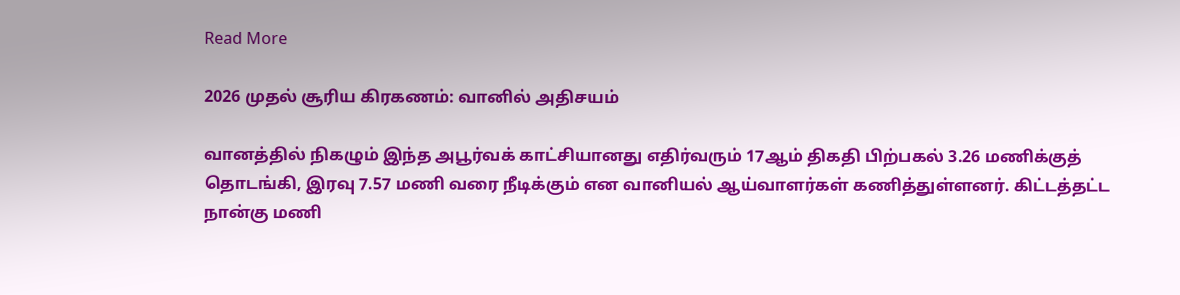Read More

2026 முதல் சூரிய கிரகணம்: வானில் அதிசயம்

வானத்தில் நிகழும் இந்த அபூர்வக் காட்சியானது எதிர்வரும் 17ஆம் திகதி பிற்பகல் 3.26 மணிக்குத் தொடங்கி, இரவு 7.57 மணி வரை நீடிக்கும் என வானியல் ஆய்வாளர்கள் கணித்துள்ளனர். கிட்டத்தட்ட நான்கு மணி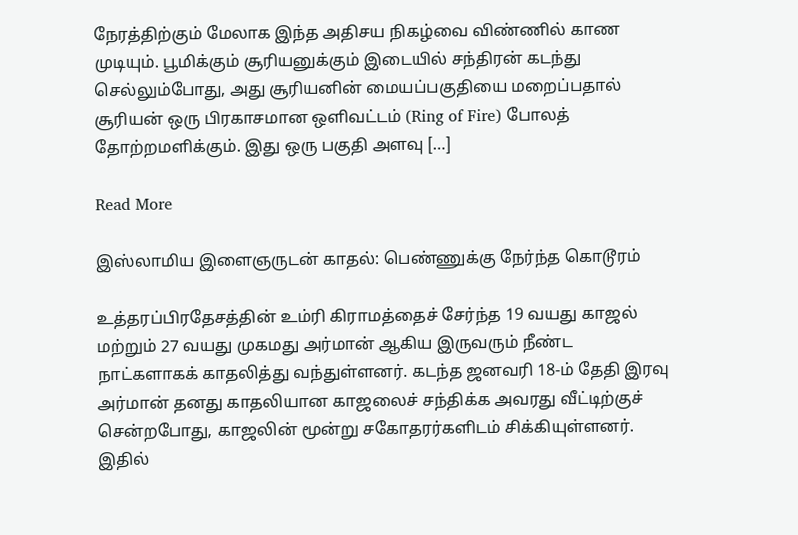நேரத்திற்கும் மேலாக இந்த அதிசய நிகழ்வை விண்ணில் காண முடியும். பூமிக்கும் சூரியனுக்கும் இடையில் சந்திரன் கடந்து செல்லும்போது, அது சூரியனின் மையப்பகுதியை மறைப்பதால் சூரியன் ஒரு பிரகாசமான ஒளிவட்டம் (Ring of Fire) போலத் தோற்றமளிக்கும். இது ஒரு பகுதி அளவு […]

Read More

இஸ்லாமிய இளைஞருடன் காதல்: பெண்ணுக்கு நேர்ந்த கொடூரம்

உத்தரப்பிரதேசத்தின் உம்ரி கிராமத்தைச் சேர்ந்த 19 வயது காஜல் மற்றும் 27 வயது முகமது அர்மான் ஆகிய இருவரும் நீண்ட நாட்களாகக் காதலித்து வந்துள்ளனர். கடந்த ஜனவரி 18-ம் தேதி இரவு அர்மான் தனது காதலியான காஜலைச் சந்திக்க அவரது வீட்டிற்குச் சென்றபோது, காஜலின் மூன்று சகோதரர்களிடம் சிக்கியுள்ளனர். இதில்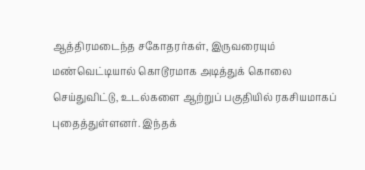ஆத்திரமடைந்த சகோதரர்கள், இருவரையும் மண்வெட்டியால் கொடூரமாக அடித்துக் கொலை செய்துவிட்டு, உடல்களை ஆற்றுப் பகுதியில் ரகசியமாகப் புதைத்துள்ளனர். இந்தக்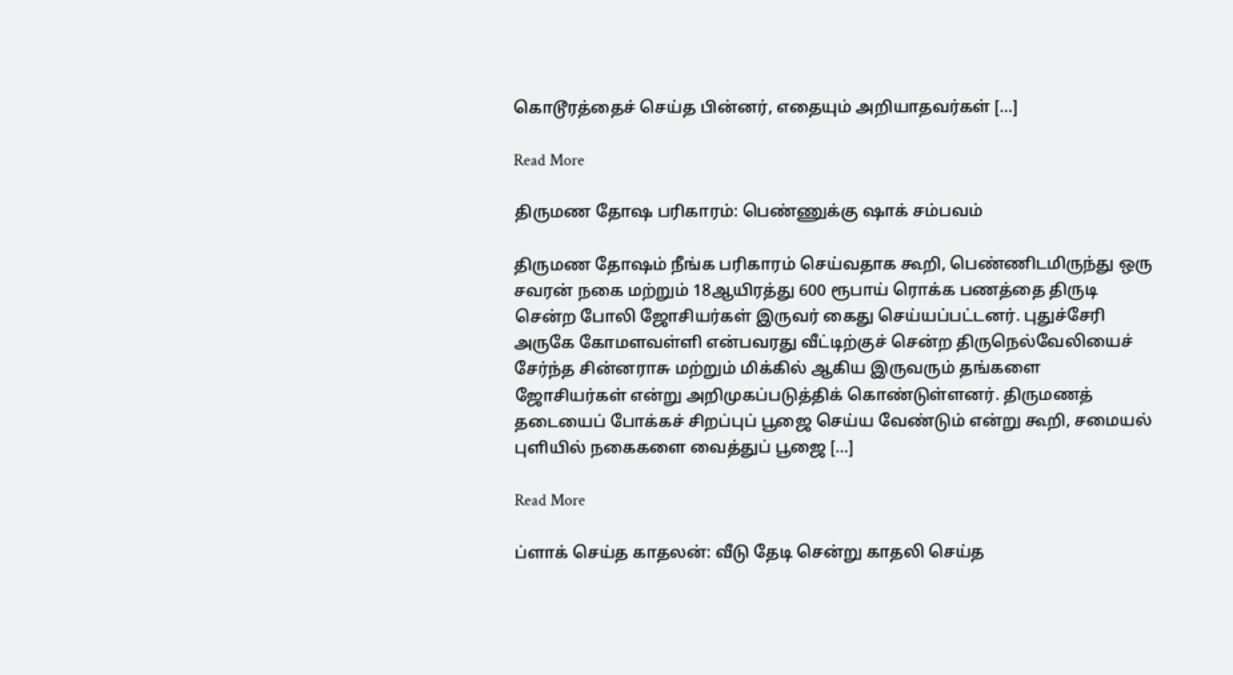கொடூரத்தைச் செய்த பின்னர், எதையும் அறியாதவர்கள் […]

Read More

திருமண தோஷ பரிகாரம்: பெண்ணுக்கு ஷாக் சம்பவம்

திருமண தோஷம் நீங்க பரிகாரம் செய்வதாக கூறி, பெண்ணிடமிருந்து ஒரு சவரன் நகை மற்றும் 18ஆயிரத்து 600 ரூபாய் ரொக்க பணத்தை திருடி சென்ற போலி ஜோசியர்கள் இருவர் கைது செய்யப்பட்டனர். புதுச்சேரி அருகே கோமளவள்ளி என்பவரது வீட்டிற்குச் சென்ற திருநெல்வேலியைச் சேர்ந்த சின்னராசு மற்றும் மிக்கில் ஆகிய இருவரும் தங்களை ஜோசியர்கள் என்று அறிமுகப்படுத்திக் கொண்டுள்ளனர். திருமணத் தடையைப் போக்கச் சிறப்புப் பூஜை செய்ய வேண்டும் என்று கூறி, சமையல் புளியில் நகைகளை வைத்துப் பூஜை […]

Read More

ப்ளாக் செய்த காதலன்: வீடு தேடி சென்று காதலி செய்த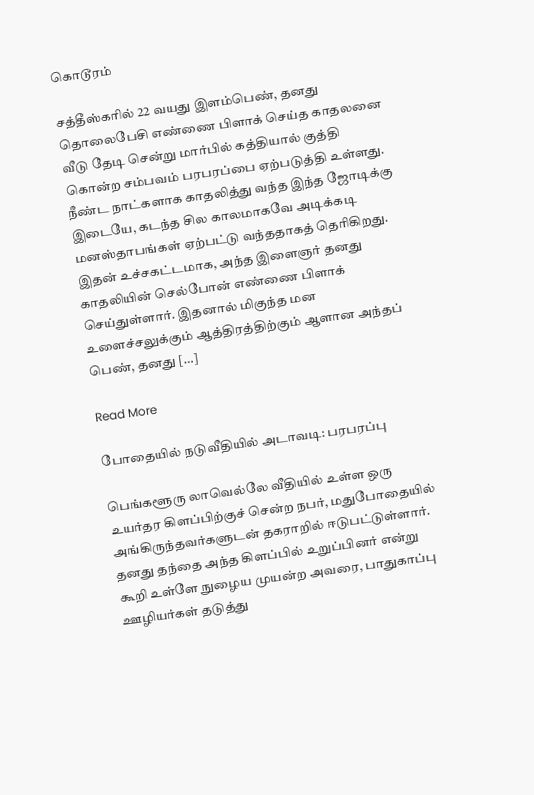கொடூரம்

சத்தீஸ்கரில் 22 வயது இளம்பெண், தனது தொலைபேசி எண்ணை பிளாக் செய்த காதலனை வீடு தேடி சென்று மார்பில் கத்தியால் குத்தி கொன்ற சம்பவம் பரபரப்பை ஏற்படுத்தி உள்ளது. நீண்ட நாட்களாக காதலித்து வந்த இந்த ஜோடிக்கு இடையே, கடந்த சில காலமாகவே அடிக்கடி மனஸ்தாபங்கள் ஏற்பட்டு வந்ததாகத் தெரிகிறது. இதன் உச்சகட்டமாக, அந்த இளைஞர் தனது காதலியின் செல்போன் எண்ணை பிளாக் செய்துள்ளார். இதனால் மிகுந்த மன உளைச்சலுக்கும் ஆத்திரத்திற்கும் ஆளான அந்தப் பெண், தனது […]

Read More

போதையில் நடுவீதியில் அடாவடி: பரபரப்பு

பெங்களூரு லாவெல்லே வீதியில் உள்ள ஒரு உயர்தர கிளப்பிற்குச் சென்ற நபர், மதுபோதையில் அங்கிருந்தவர்களுடன் தகராறில் ஈடுபட்டுள்ளார். தனது தந்தை அந்த கிளப்பில் உறுப்பினர் என்று கூறி உள்ளே நுழைய முயன்ற அவரை, பாதுகாப்பு ஊழியர்கள் தடுத்து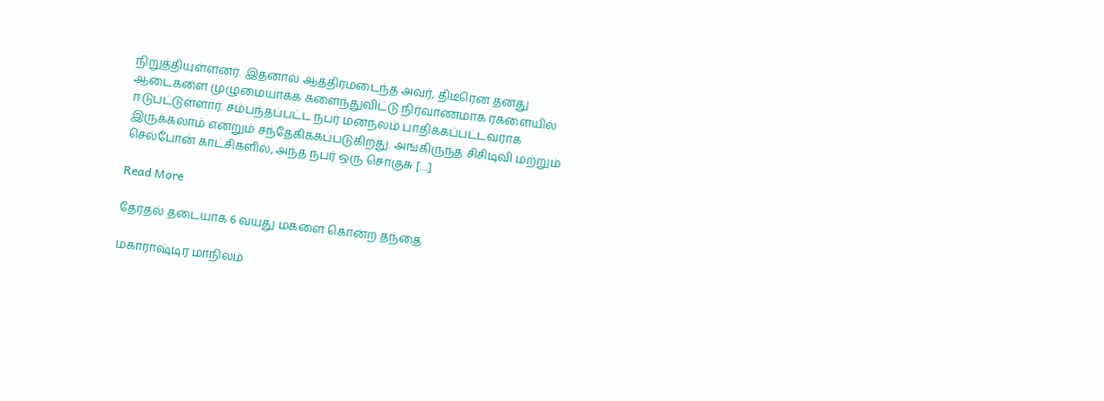நிறுத்தியுள்ளனர். இதனால் ஆத்திரமடைந்த அவர், திடீரென தனது ஆடைகளை முழுமையாகக் களைந்துவிட்டு நிர்வாணமாக ரகளையில் ஈடுபட்டுள்ளார். சம்பந்தப்பட்ட நபர் மனநலம் பாதிக்கப்பட்டவராக இருக்கலாம் என்றும் சந்தேகிக்கப்படுகிறது. அங்கிருந்த சிசிடிவி மற்றும் செல்போன் காட்சிகளில், அந்த நபர் ஒரு சொகுசு […]

Read More

தேர்தல் தடையாக 6 வயது மகளை கொன்ற தந்தை

மகாராஷ்டிர மாநிலம்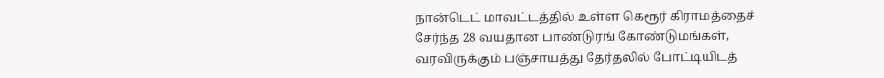நான்டெட் மாவட்டத்தில் உள்ள கெரூர் கிராமத்தைச் சேர்ந்த 28 வயதான பாண்டுரங் கோண்டுமங்கள், வரவிருக்கும் பஞ்சாயத்து தேர்தலில் போட்டியிடத்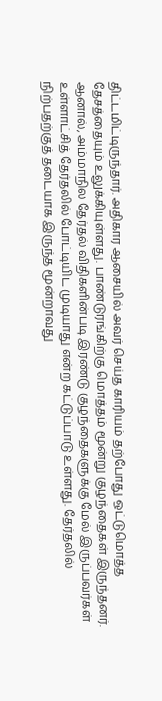திட்டமிட்டிருந்தார். அதிகார ஆசையில் அவர் செய்த காரியம் தற்போது ஒட்டுமொத்த தேசத்தையும் உலுக்கியுள்ளது. பாண்டுரங்கிற்கு மொத்தம் மூன்று குழந்தைகள் இருந்தனர். ஆனால், அம்மாநில தேர்தல் விதிகளின்படி இரண்டு குழந்தைகளுக்கு மேல் இருப்பவர்கள் உள்ளாட்சித் தேர்தலில் போட்டியிட முடியாது என்ற கட்டுப்பாடு உள்ளது. தேர்தலில் நிற்பதற்குத் தடையாக இருந்த மூன்றாவது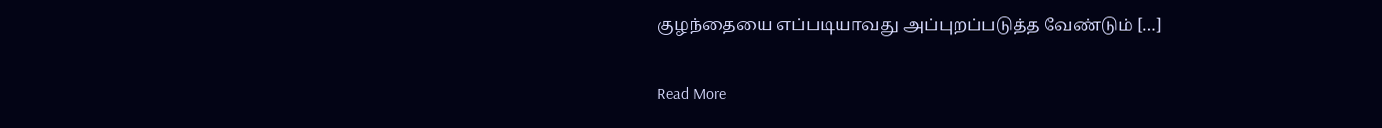குழந்தையை எப்படியாவது அப்புறப்படுத்த வேண்டும் […]

Read More